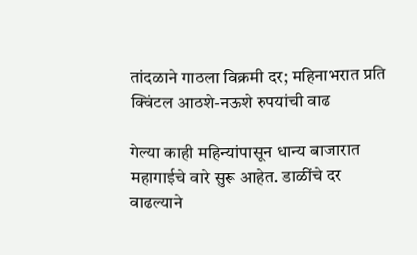तांदळाने गाठला विक्रमी दर; महिनाभरात प्रति क्विंटल आठशे-नऊशे रुपयांची वाढ

गेल्या काही महिन्यांपासून धान्य बाजारात महागाईचे वारे सुरू आहेत. डाळींचे दर वाढल्याने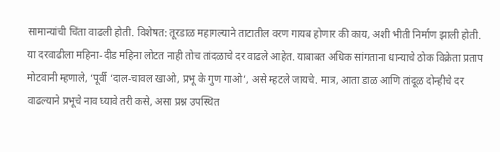सामान्यांची चिंता वाढली होती. विशेषत: तूरडाळ महागल्याने ताटातील वरण गायब होणार की काय, अशी भीती निर्माण झाली होती. या दरवाढीला महिना-दीड महिना लोटत नाही तोच तांदळाचे दर वाढले आहेत. याबाबत अधिक सांगताना धान्याचे ठोक विक्रेता प्रताप मोटवानी म्हणाले, ‘पूर्वी ‘दाल-चावल खाओ, प्रभू के गुण गाओ’, असे म्हटले जायचे. मात्र, आता डाळ आणि तांदूळ दोन्हीचे दर वाढल्याने प्रभूचे नाव घ्यावे तरी कसे, असा प्रश्न उपस्थित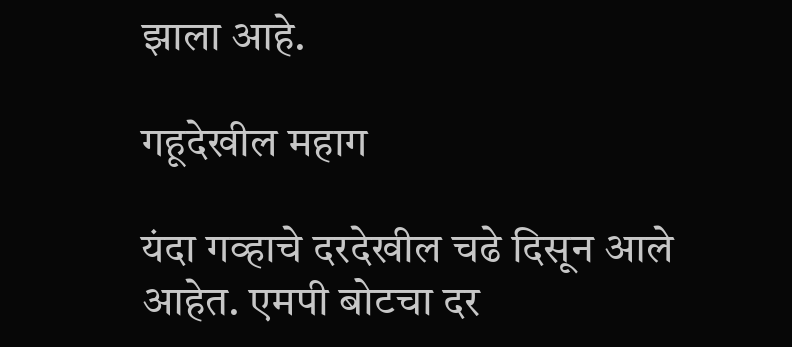झाला आहे.

गहूदेखील महाग

यंदा गव्हाचे दरदेखील चढे दिसून आले आहेत. एमपी बोटचा दर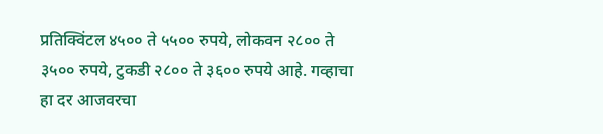प्रतिक्विंटल ४५०० ते ५५०० रुपये, लोकवन २८०० ते ३५०० रुपये, टुकडी २८०० ते ३६०० रुपये आहे. गव्हाचा हा दर आजवरचा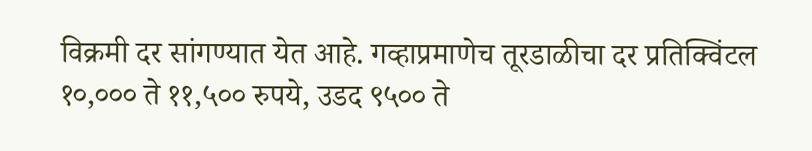विक्रमी दर सांगण्यात येत आहे. गव्हाप्रमाणेच तूरडाळीचा दर प्रतिक्विंटल १०,००० ते ११,५०० रुपये, उडद ९५०० ते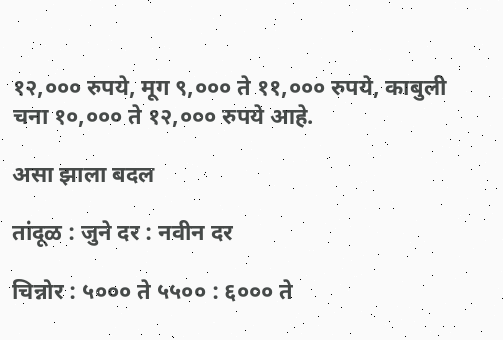१२,००० रुपये, मूग ९,००० ते ११,००० रुपये, काबुली चना १०,००० ते १२,००० रुपये आहे.

असा झाला बदल

तांदूळ : जुने दर : नवीन दर

चिन्नोर : ५००० ते ५५०० : ६००० ते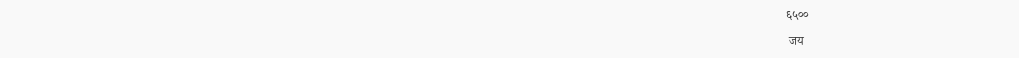६५००

 जय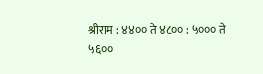श्रीराम : ४४०० ते ४८०० : ५००० ते ५६००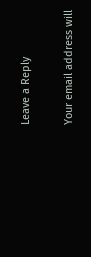Leave a Reply

Your email address will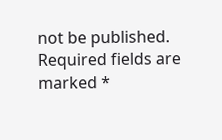not be published. Required fields are marked *